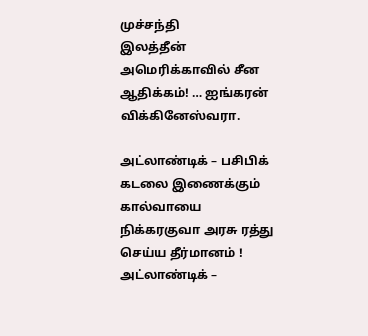முச்சந்தி
இலத்தீன் அமெரிக்காவில் சீன ஆதிக்கம்! … ஐங்கரன் விக்கினேஸ்வரா.

அட்லாண்டிக் – பசிபிக் கடலை இணைக்கும் கால்வாயை
நிக்கரகுவா அரசு ரத்து செய்ய தீர்மானம் !
அட்லாண்டிக் –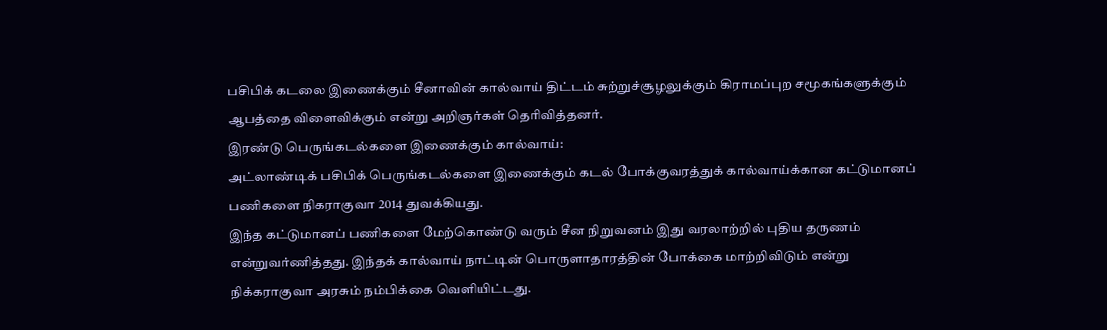பசிபிக் கடலை இணைக்கும் சீனாவின் கால்வாய் திட்டம் சுற்றுச்சூழலுக்கும் கிராமப்புற சமூகங்களுக்கும் ஆபத்தை விளைவிக்கும் என்று அறிஞர்கள் தெரிவித்தனர்.
இரண்டு பெருங்கடல்களை இணைக்கும் கால்வாய்:
அட்லாண்டிக் பசிபிக் பெருங்கடல்களை இணைக்கும் கடல் போக்குவரத்துக் கால்வாய்க்கான கட்டுமானப் பணிகளை நிகராகுவா 2014 துவக்கியது.
இந்த கட்டுமானப் பணிகளை மேற்கொண்டு வரும் சீன நிறுவனம் இது வரலாற்றில் புதிய தருணம் என்றுவர்ணித்தது. இந்தக் கால்வாய் நாட்டின் பொருளாதாரத்தின் போக்கை மாற்றிவிடும் என்று நிக்கராகுவா அரசும் நம்பிக்கை வெளியிட்டது.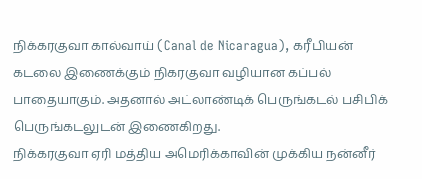நிக்கரகுவா கால்வாய் (Canal de Nicaragua), கரீபியன் கடலை இணைக்கும் நிகரகுவா வழியான கப்பல் பாதையாகும். அதனால் அட்லாண்டிக் பெருங்கடல் பசிபிக் பெருங்கடலுடன் இணைகிறது.
நிக்கரகுவா ஏரி மத்திய அமெரிக்காவின் முக்கிய நன்னீர்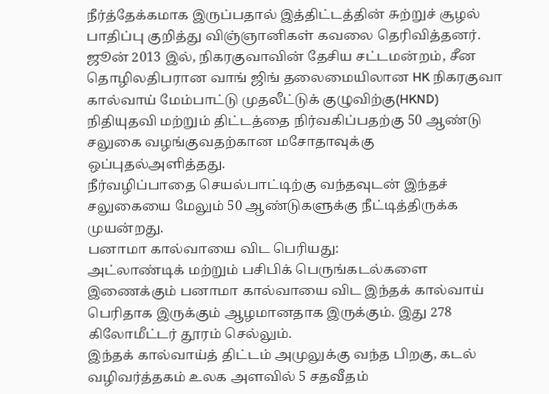நீர்த்தேக்கமாக இருப்பதால் இத்திட்டத்தின் சுற்றுச் சூழல் பாதிப்பு குறித்து விஞ்ஞானிகள் கவலை தெரிவித்தனர். ஜூன் 2013 இல், நிகரகுவாவின் தேசிய சட்டமன்றம், சீன தொழிலதிபரான வாங் ஜிங் தலைமையிலான HK நிகரகுவா கால்வாய் மேம்பாட்டு முதலீட்டுக் குழுவிற்கு(HKND) நிதியுதவி மற்றும் திட்டத்தை நிர்வகிப்பதற்கு 50 ஆண்டு சலுகை வழங்குவதற்கான மசோதாவுக்கு ஒப்புதல்அளித்தது.
நீர்வழிப்பாதை செயல்பாட்டிற்கு வந்தவுடன் இந்தச் சலுகையை மேலும் 50 ஆண்டுகளுக்கு நீட்டித்திருக்க முயன்றது.
பனாமா கால்வாயை விட பெரியது:
அட்லாண்டிக் மற்றும் பசிபிக் பெருங்கடல்களை இணைக்கும் பனாமா கால்வாயை விட இந்தக் கால்வாய் பெரிதாக இருக்கும் ஆழமானதாக இருக்கும். இது 278 கிலோமீட்டர் தூரம் செல்லும்.
இந்தக் கால்வாய்த் திட்டம் அமுலுக்கு வந்த பிறகு, கடல் வழிவர்த்தகம் உலக அளவில் 5 சதவீதம்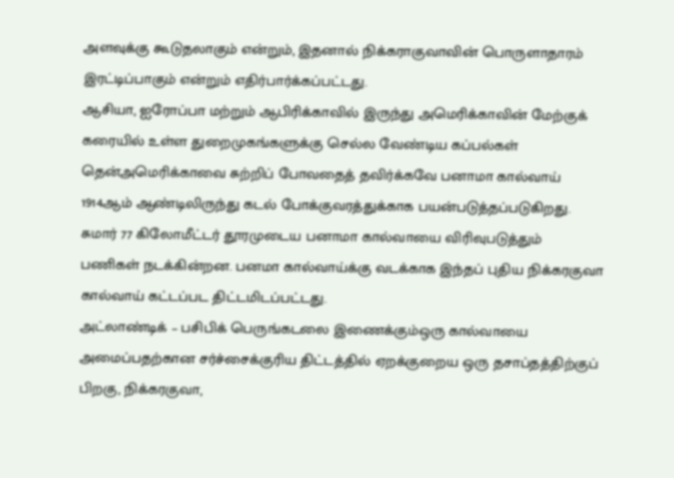அளவுக்கு கூடுதலாகும் என்றும், இதனால் நிக்கராகுவாவின் பொருளாதாரம் இரட்டிப்பாகும் என்றும் எதிர்பார்க்கப்பட்டது.
ஆசியா, ஐரோப்பா மற்றும் ஆபிரிக்காவில் இருந்து அமெரிக்காவின் மேற்குக் கரையில் உள்ள துறைமுகங்களுக்கு செல்ல வேண்டிய கப்பல்கள் தென்அமெரிக்காவை சுற்றிப் போவதைத் தவிர்க்கவே பனாமா கால்வாய் 1914ஆம் ஆண்டிலிருந்து கடல் போக்குவரத்துக்காக பயன்படுத்தப்படுகிறது.
சுமார் 77 கிலோமீட்டர் தூரமுடைய பனாமா கால்வாயை விரிவுபடுத்தும் பணிகள் நடக்கின்றன. பனமா கால்வாய்க்கு வடக்காக இந்தப் புதிய நிக்கரகுவா கால்வாய் கட்டப்பட திட்டமிடப்பட்டது.
அட்லாண்டிக் – பசிபிக் பெருங்கடலை இணைக்கும்ஒரு கால்வாயை அமைப்பதற்கான சர்ச்சைக்குரிய திட்டத்தில் ஏறக்குறைய ஒரு தசாப்தத்திற்குப் பிறகு, நிக்கரகுவா,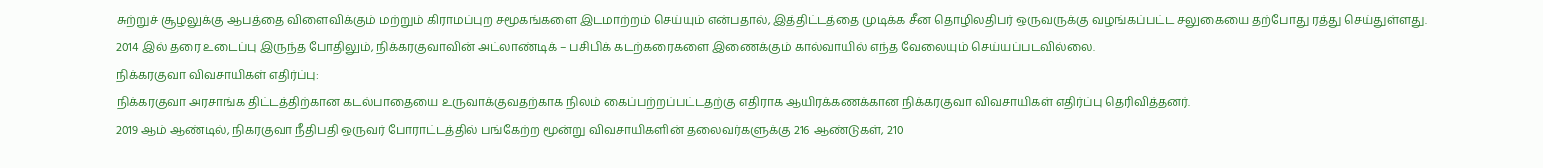சுற்றுச் சூழலுக்கு ஆபத்தை விளைவிக்கும் மற்றும் கிராமப்புற சமூகங்களை இடமாற்றம் செய்யும் என்பதால், இத்திட்டத்தை முடிக்க சீன தொழிலதிபர் ஒருவருக்கு வழங்கப்பட்ட சலுகையை தற்போது ரத்து செய்துள்ளது.
2014 இல் தரை உடைப்பு இருந்த போதிலும், நிக்கரகுவாவின் அட்லாண்டிக் – பசிபிக் கடற்கரைகளை இணைக்கும் கால்வாயில் எந்த வேலையும் செய்யப்படவில்லை.
நிக்கரகுவா விவசாயிகள் எதிர்ப்பு:
நிக்கரகுவா அரசாங்க திட்டத்திற்கான கடல்பாதையை உருவாக்குவதற்காக நிலம் கைப்பற்றப்பட்டதற்கு எதிராக ஆயிரக்கணக்கான நிக்கரகுவா விவசாயிகள் எதிர்ப்பு தெரிவித்தனர்.
2019 ஆம் ஆண்டில், நிகரகுவா நீதிபதி ஒருவர் போராட்டத்தில் பங்கேற்ற மூன்று விவசாயிகளின் தலைவர்களுக்கு 216 ஆண்டுகள், 210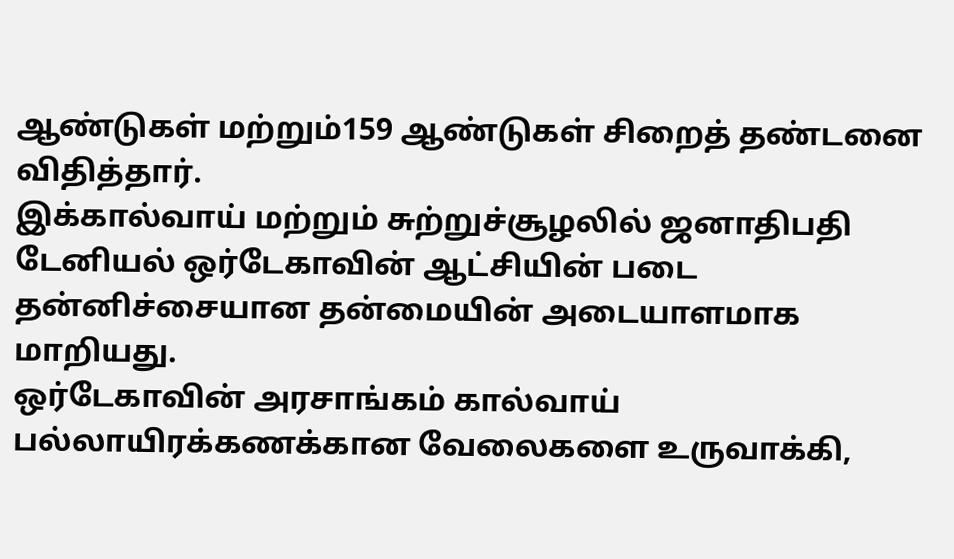ஆண்டுகள் மற்றும்159 ஆண்டுகள் சிறைத் தண்டனை விதித்தார்.
இக்கால்வாய் மற்றும் சுற்றுச்சூழலில் ஜனாதிபதி டேனியல் ஒர்டேகாவின் ஆட்சியின் படை தன்னிச்சையான தன்மையின் அடையாளமாக மாறியது.
ஒர்டேகாவின் அரசாங்கம் கால்வாய் பல்லாயிரக்கணக்கான வேலைகளை உருவாக்கி,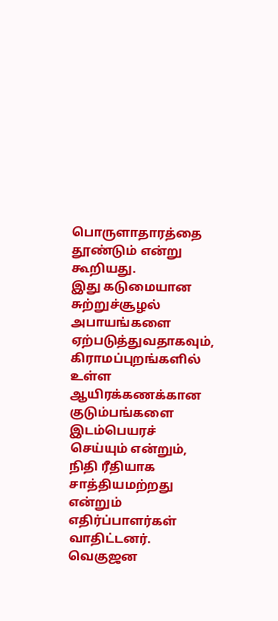பொருளாதாரத்தை தூண்டும் என்று கூறியது.
இது கடுமையான சுற்றுச்சூழல் அபாயங்களை ஏற்படுத்துவதாகவும், கிராமப்புறங்களில் உள்ள ஆயிரக்கணக்கான குடும்பங்களை இடம்பெயரச் செய்யும் என்றும், நிதி ரீதியாக சாத்தியமற்றது என்றும் எதிர்ப்பாளர்கள் வாதிட்டனர்.
வெகுஜன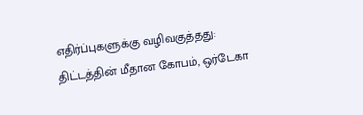எதிர்ப்புகளுக்கு வழிவகுத்தது:
திட்டத்தின் மீதான கோபம், ஒர்டேகா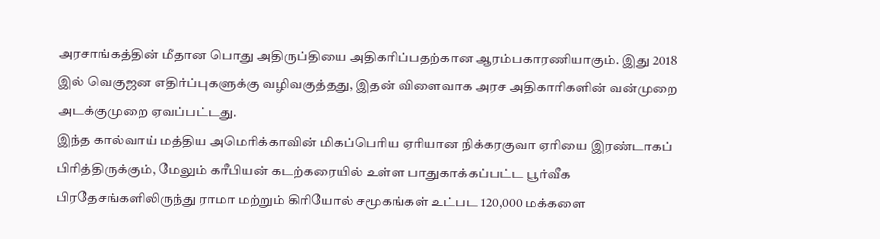அரசாங்கத்தின் மீதான பொது அதிருப்தியை அதிகரிப்பதற்கான ஆரம்பகாரணியாகும். இது 2018 இல் வெகுஜன எதிர்ப்புகளுக்கு வழிவகுத்தது, இதன் விளைவாக அரச அதிகாரிகளின் வன்முறை அடக்குமுறை ஏவப்பட்டது.
இந்த கால்வாய் மத்திய அமெரிக்காவின் மிகப்பெரிய ஏரியான நிக்கரகுவா ஏரியை இரண்டாகப் பிரித்திருக்கும், மேலும் கரீபியன் கடற்கரையில் உள்ள பாதுகாக்கப்பட்ட பூர்வீக பிரதேசங்களிலிருந்து ராமா மற்றும் கிரியோல் சமூகங்கள் உட்பட 120,000 மக்களை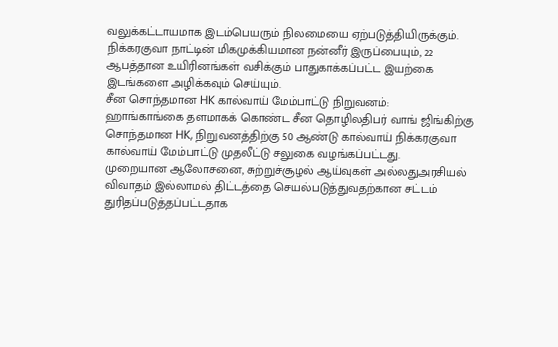வலுக்கட்டாயமாக இடம்பெயரும் நிலமையை ஏற்படுத்தியிருக்கும்.
நிக்கரகுவா நாட்டின் மிகமுக்கியமான நன்னீர் இருப்பையும், 22 ஆபத்தான உயிரினங்கள் வசிக்கும் பாதுகாக்கப்பட்ட இயற்கை இடங்களை அழிக்கவும் செய்யும்.
சீன சொந்தமான HK கால்வாய் மேம்பாட்டு நிறுவனம்:
ஹாங்காங்கை தளமாகக் கொண்ட சீன தொழிலதிபர் வாங் ஜிங்கிற்கு சொந்தமான HK, நிறுவனத்திற்கு 50 ஆண்டு கால்வாய் நிக்கரகுவா கால்வாய் மேம்பாட்டு முதலீட்டு சலுகை வழங்கப்பட்டது.
முறையான ஆலோசனை, சுற்றுச்சூழல் ஆய்வுகள் அல்லதுஅரசியல் விவாதம் இல்லாமல் திட்டத்தை செயல்படுத்துவதற்கான சட்டம் துரிதப்படுத்தப்பட்டதாக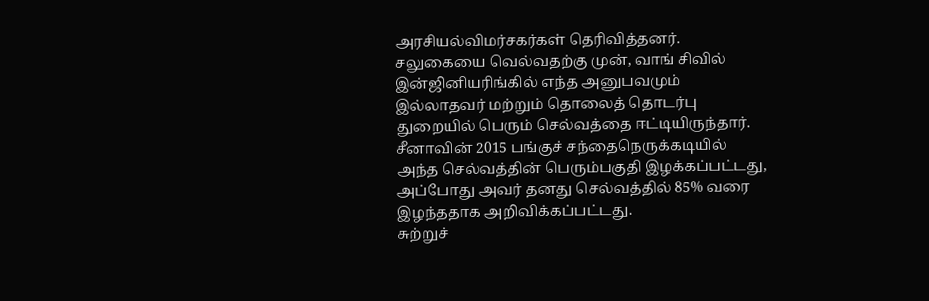அரசியல்விமர்சகர்கள் தெரிவித்தனர்.
சலுகையை வெல்வதற்கு முன், வாங் சிவில் இன்ஜினியரிங்கில் எந்த அனுபவமும் இல்லாதவர் மற்றும் தொலைத் தொடர்பு துறையில் பெரும் செல்வத்தை ஈட்டியிருந்தார். சீனாவின் 2015 பங்குச் சந்தைநெருக்கடியில் அந்த செல்வத்தின் பெரும்பகுதி இழக்கப்பட்டது, அப்போது அவர் தனது செல்வத்தில் 85% வரை இழந்ததாக அறிவிக்கப்பட்டது.
சுற்றுச்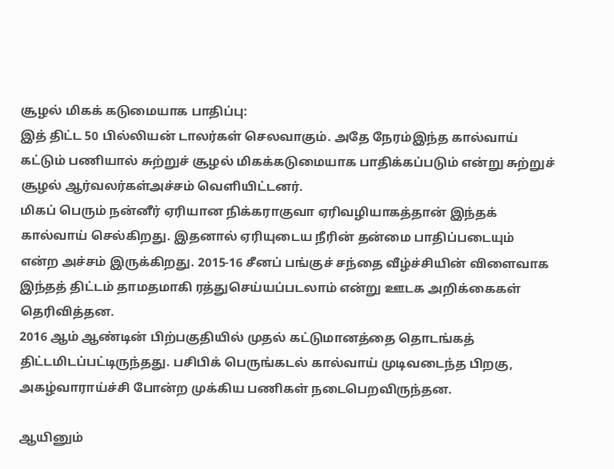சூழல் மிகக் கடுமையாக பாதிப்பு:
இத் திட்ட 50 பில்லியன் டாலர்கள் செலவாகும். அதே நேரம்இந்த கால்வாய் கட்டும் பணியால் சுற்றுச் சூழல் மிகக்கடுமையாக பாதிக்கப்படும் என்று சுற்றுச் சூழல் ஆர்வலர்கள்அச்சம் வெளியிட்டனர்.
மிகப் பெரும் நன்னீர் ஏரியான நிக்கராகுவா ஏரிவழியாகத்தான் இந்தக் கால்வாய் செல்கிறது. இதனால் ஏரியுடைய நீரின் தன்மை பாதிப்படையும் என்ற அச்சம் இருக்கிறது. 2015-16 சீனப் பங்குச் சந்தை வீழ்ச்சியின் விளைவாக இந்தத் திட்டம் தாமதமாகி ரத்துசெய்யப்படலாம் என்று ஊடக அறிக்கைகள் தெரிவித்தன.
2016 ஆம் ஆண்டின் பிற்பகுதியில் முதல் கட்டுமானத்தை தொடங்கத் திட்டமிடப்பட்டிருந்தது. பசிபிக் பெருங்கடல் கால்வாய் முடிவடைந்த பிறகு, அகழ்வாராய்ச்சி போன்ற முக்கிய பணிகள் நடைபெறவிருந்தன.

ஆயினும்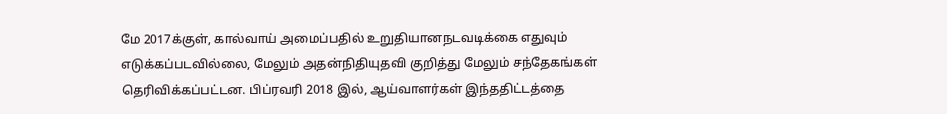மே 2017க்குள், கால்வாய் அமைப்பதில் உறுதியானநடவடிக்கை எதுவும் எடுக்கப்படவில்லை, மேலும் அதன்நிதியுதவி குறித்து மேலும் சந்தேகங்கள் தெரிவிக்கப்பட்டன. பிப்ரவரி 2018 இல், ஆய்வாளர்கள் இந்ததிட்டத்தை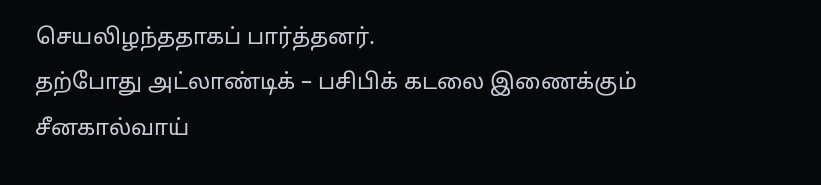செயலிழந்ததாகப் பார்த்தனர்.
தற்போது அட்லாண்டிக் – பசிபிக் கடலை இணைக்கும் சீனகால்வாய்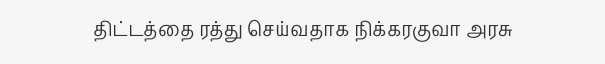திட்டத்தை ரத்து செய்வதாக நிக்கரகுவா அரசு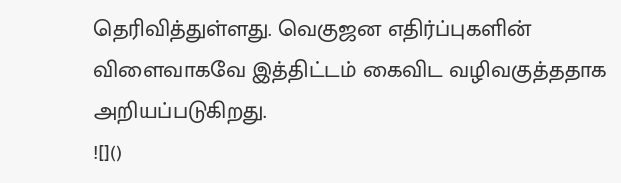தெரிவித்துள்ளது. வெகுஜன எதிர்ப்புகளின் விளைவாகவே இத்திட்டம் கைவிட வழிவகுத்ததாக அறியப்படுகிறது.
![]()